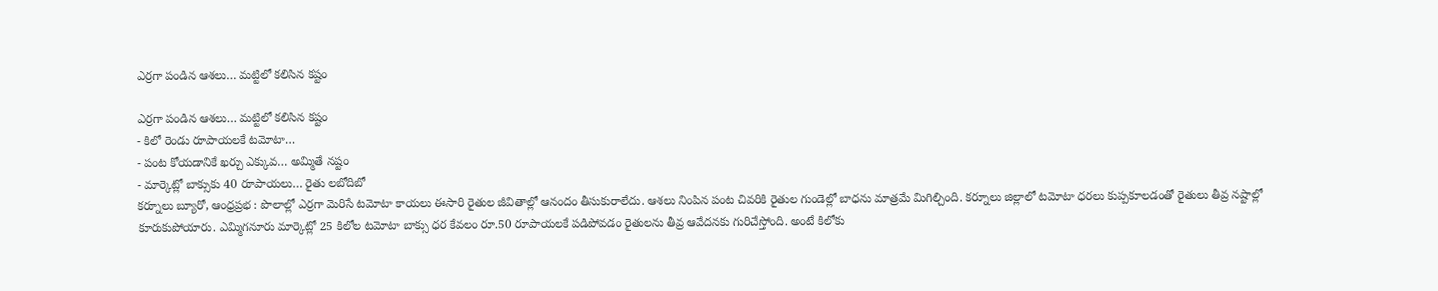ఎర్రగా పండిన ఆశలు… మట్టిలో కలిసిన కష్టం

ఎర్రగా పండిన ఆశలు… మట్టిలో కలిసిన కష్టం
- కిలో రెండు రూపాయలకే టమోటా…
- పంట కోయడానికే ఖర్చు ఎక్కువ… అమ్మితే నష్టం
- మార్కెట్లో బాక్సుకు 40 రూపాయలు… రైతు లబోదిబో
కర్నూలు బ్యూరో, ఆంధ్రప్రభ : పొలాల్లో ఎర్రగా మెరిసే టమోటా కాయలు ఈసారి రైతుల జీవితాల్లో ఆనందం తీసుకురాలేదు. ఆశలు నింపిన పంట చివరికి రైతుల గుండెల్లో బాధను మాత్రమే మిగిల్చింది. కర్నూలు జిల్లాలో టమోటా ధరలు కుప్పకూలడంతో రైతులు తీవ్ర నష్టాల్లో కూరుకుపోయారు. ఎమ్మిగనూరు మార్కెట్లో 25 కిలోల టమోటా బాక్సు ధర కేవలం రూ.50 రూపాయలకే పడిపోవడం రైతులను తీవ్ర ఆవేదనకు గురిచేస్తోంది. అంటే కిలోకు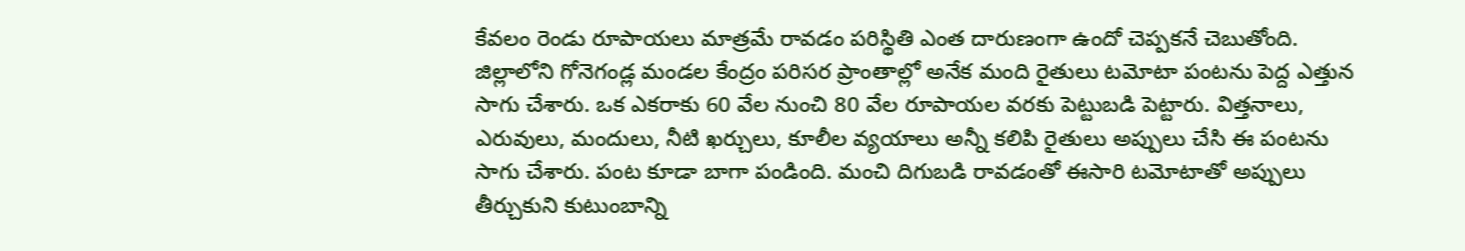కేవలం రెండు రూపాయలు మాత్రమే రావడం పరిస్థితి ఎంత దారుణంగా ఉందో చెప్పకనే చెబుతోంది.
జిల్లాలోని గోనెగండ్ల మండల కేంద్రం పరిసర ప్రాంతాల్లో అనేక మంది రైతులు టమోటా పంటను పెద్ద ఎత్తున సాగు చేశారు. ఒక ఎకరాకు 60 వేల నుంచి 80 వేల రూపాయల వరకు పెట్టుబడి పెట్టారు. విత్తనాలు, ఎరువులు, మందులు, నీటి ఖర్చులు, కూలీల వ్యయాలు అన్నీ కలిపి రైతులు అప్పులు చేసి ఈ పంటను సాగు చేశారు. పంట కూడా బాగా పండింది. మంచి దిగుబడి రావడంతో ఈసారి టమోటాతో అప్పులు తీర్చుకుని కుటుంబాన్ని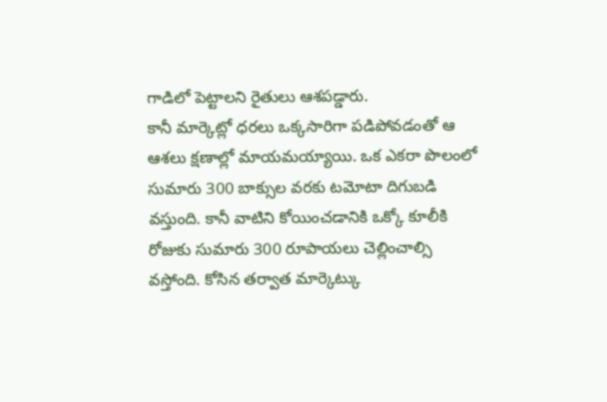గాడిలో పెట్టాలని రైతులు ఆశపడ్డారు.
కానీ మార్కెట్లో ధరలు ఒక్కసారిగా పడిపోవడంతో ఆ ఆశలు క్షణాల్లో మాయమయ్యాయి. ఒక ఎకరా పొలంలో సుమారు 300 బాక్సుల వరకు టమోటా దిగుబడి వస్తుంది. కానీ వాటిని కోయించడానికి ఒక్కో కూలీకి రోజుకు సుమారు 300 రూపాయలు చెల్లించాల్సి వస్తోంది. కోసిన తర్వాత మార్కెట్కు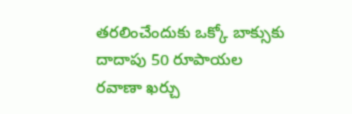తరలించేందుకు ఒక్కో బాక్సుకు దాదాపు 50 రూపాయల రవాణా ఖర్చు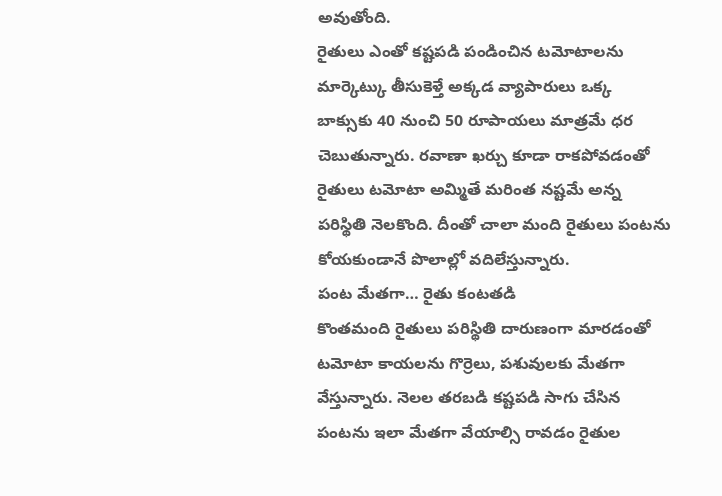అవుతోంది.
రైతులు ఎంతో కష్టపడి పండించిన టమోటాలను మార్కెట్కు తీసుకెళ్తే అక్కడ వ్యాపారులు ఒక్క బాక్సుకు 40 నుంచి 50 రూపాయలు మాత్రమే ధర చెబుతున్నారు. రవాణా ఖర్చు కూడా రాకపోవడంతో రైతులు టమోటా అమ్మితే మరింత నష్టమే అన్న పరిస్థితి నెలకొంది. దీంతో చాలా మంది రైతులు పంటను కోయకుండానే పొలాల్లో వదిలేస్తున్నారు.
పంట మేతగా… రైతు కంటతడి
కొంతమంది రైతులు పరిస్థితి దారుణంగా మారడంతో టమోటా కాయలను గొర్రెలు, పశువులకు మేతగా వేస్తున్నారు. నెలల తరబడి కష్టపడి సాగు చేసిన పంటను ఇలా మేతగా వేయాల్సి రావడం రైతుల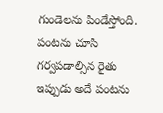గుండెలను పిండేస్తోంది. పంటను చూసి గర్వపడాల్సిన రైతు ఇప్పుడు అదే పంటను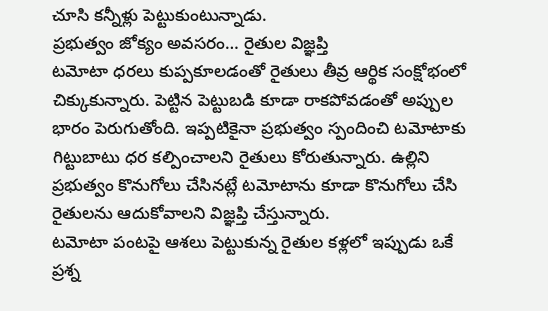చూసి కన్నీళ్లు పెట్టుకుంటున్నాడు.
ప్రభుత్వం జోక్యం అవసరం… రైతుల విజ్ఞప్తి
టమోటా ధరలు కుప్పకూలడంతో రైతులు తీవ్ర ఆర్థిక సంక్షోభంలో చిక్కుకున్నారు. పెట్టిన పెట్టుబడి కూడా రాకపోవడంతో అప్పుల భారం పెరుగుతోంది. ఇప్పటికైనా ప్రభుత్వం స్పందించి టమోటాకు గిట్టుబాటు ధర కల్పించాలని రైతులు కోరుతున్నారు. ఉల్లిని ప్రభుత్వం కొనుగోలు చేసినట్లే టమోటాను కూడా కొనుగోలు చేసి రైతులను ఆదుకోవాలని విజ్ఞప్తి చేస్తున్నారు.
టమోటా పంటపై ఆశలు పెట్టుకున్న రైతుల కళ్లలో ఇప్పుడు ఒకే ప్రశ్న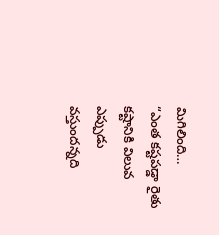మిగిలింది…
“ఎంత కష్టపడ్డా రైతు కష్టానికి విలువ ఎప్పుడు వస్తుందన్నది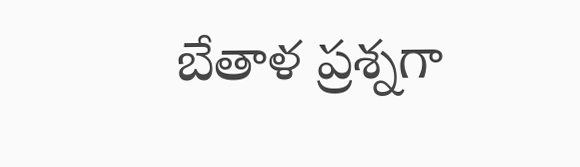బేతాళ ప్రశ్నగా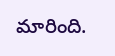మారింది.